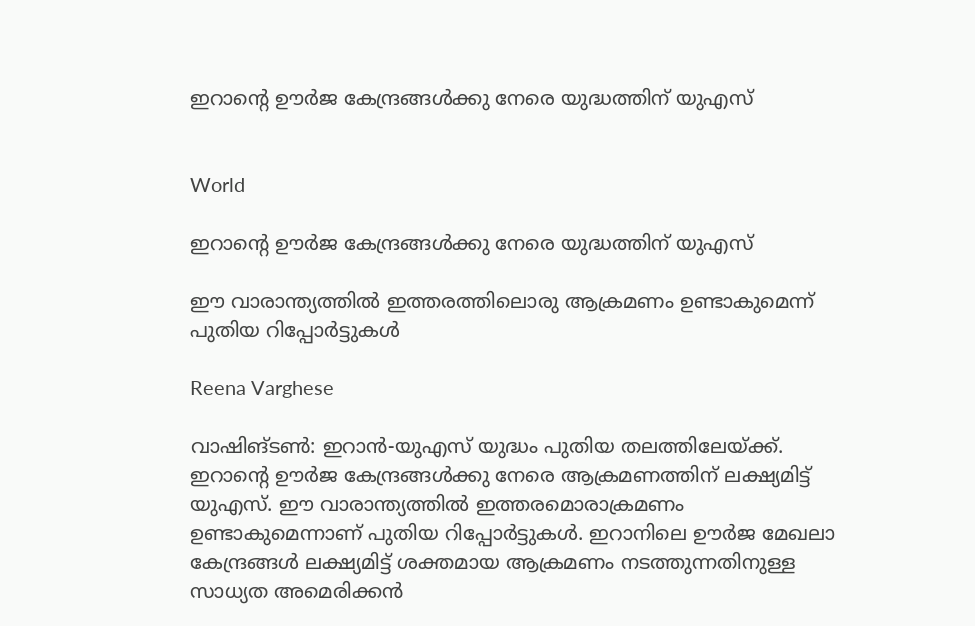ഇറാന്‍റെ ഊർജ കേന്ദ്രങ്ങൾക്കു നേരെ യുദ്ധത്തിന് യുഎസ്


World

ഇറാന്‍റെ ഊർജ കേന്ദ്രങ്ങൾക്കു നേരെ യുദ്ധത്തിന് യുഎസ്

ഈ വാരാന്ത്യത്തിൽ ഇത്തരത്തിലൊരു ആക്രമണം ഉണ്ടാകുമെന്ന് പുതിയ റിപ്പോർട്ടുകൾ

Reena Varghese

വാഷിങ്ടൺ: ഇറാൻ-യുഎസ് യുദ്ധം പുതിയ തലത്തിലേയ്ക്ക്. ഇറാന്‍റെ ഊർജ കേന്ദ്രങ്ങൾക്കു നേരെ ആക്രമണത്തിന് ലക്ഷ്യമിട്ട് യുഎസ്. ഈ വാരാന്ത്യത്തിൽ ഇത്തരമൊരാക്രമണം ഉണ്ടാകുമെന്നാണ് പുതിയ റിപ്പോർട്ടുകൾ. ഇറാനിലെ ഊർജ മേഖലാ കേന്ദ്രങ്ങൾ ലക്ഷ്യമിട്ട് ശക്തമായ ആക്രമണം നടത്തുന്നതിനുള്ള സാധ്യത അമെരിക്കൻ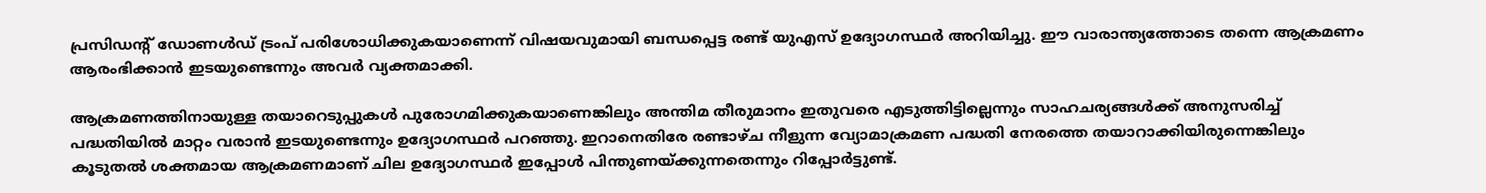പ്രസിഡന്‍റ് ഡോണൾഡ് ട്രംപ് പരിശോധിക്കുകയാണെന്ന് വിഷയവുമായി ബന്ധപ്പെട്ട രണ്ട് യുഎസ് ഉദ്യോഗസ്ഥർ അറിയിച്ചു. ഈ വാരാന്ത്യത്തോടെ തന്നെ ആക്രമണം ആരംഭിക്കാൻ ഇടയുണ്ടെന്നും അവർ വ്യക്തമാക്കി.

ആക്രമണത്തിനായുള്ള തയാറെടുപ്പുകൾ പുരോഗമിക്കുകയാണെങ്കിലും അന്തിമ തീരുമാനം ഇതുവരെ എടുത്തിട്ടില്ലെന്നും സാഹചര്യങ്ങൾക്ക് അനുസരിച്ച് പദ്ധതിയിൽ മാറ്റം വരാൻ ഇടയുണ്ടെന്നും ഉദ്യോഗസ്ഥർ പറഞ്ഞു. ഇറാനെതിരേ രണ്ടാഴ്ച നീളുന്ന വ്യോമാക്രമണ പദ്ധതി നേരത്തെ തയാറാക്കിയിരുന്നെങ്കിലും കൂടുതൽ ശക്തമായ ആക്രമണമാണ് ചില ഉദ്യോഗസ്ഥർ ഇപ്പോൾ പിന്തുണയ്ക്കുന്നതെന്നും റിപ്പോർട്ടുണ്ട്.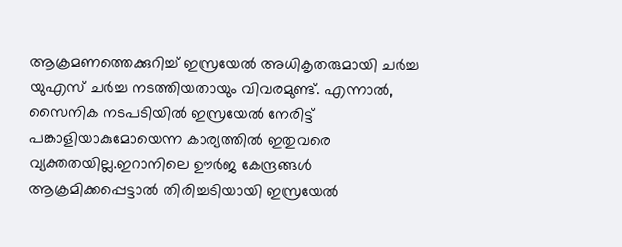ആക്രമണത്തെക്കുറിച്ച് ഇസ്രയേല്‍ അധികൃതരുമായി ചര്‍ച്ച യുഎസ് ചര്‍ച്ച നടത്തിയതായും വിവരമുണ്ട്. എന്നാല്‍, സൈനിക നടപടിയില്‍ ഇസ്രയേല്‍ നേരിട്ട് പങ്കാളിയാകുമോയെന്ന കാര്യത്തില്‍ ഇതുവരെ വ്യക്തതയില്ല.ഇറാനിലെ ഊര്‍ജ കേന്ദ്രങ്ങള്‍ ആക്രമിക്കപ്പെട്ടാല്‍ തിരിച്ചടിയായി ഇസ്രയേല്‍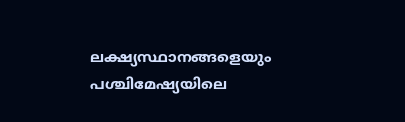ലക്ഷ്യസ്ഥാനങ്ങളെയും പശ്ചിമേഷ്യയിലെ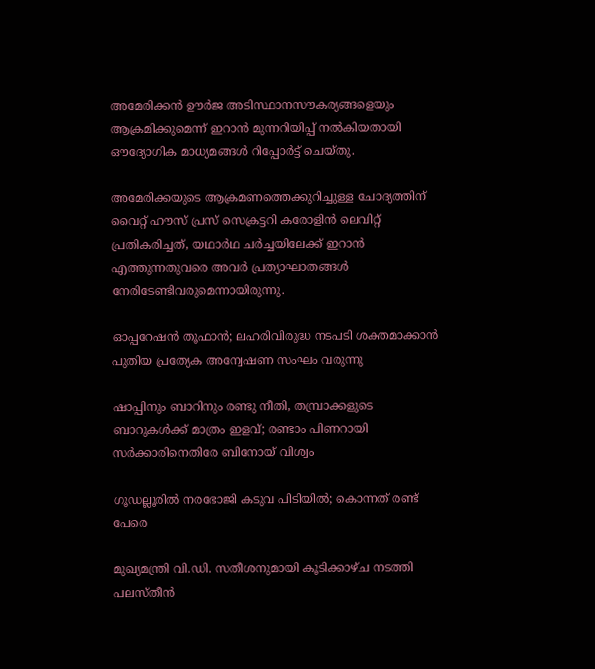അമേരിക്കന്‍ ഊര്‍ജ അടിസ്ഥാനസൗകര്യങ്ങളെയും ആക്രമിക്കുമെന്ന് ഇറാന്‍ മുന്നറിയിപ്പ് നല്‍കിയതായി ഔദ്യോഗിക മാധ്യമങ്ങള്‍ റിപ്പോര്‍ട്ട് ചെയ്തു.

അമേരിക്കയുടെ ആക്രമണത്തെക്കുറിച്ചുള്ള ചോദ്യത്തിന് വൈറ്റ് ഹൗസ് പ്രസ് സെക്രട്ടറി കരോളിന്‍ ലെവിറ്റ് പ്രതികരിച്ചത്, യഥാർഥ ചര്‍ച്ചയിലേക്ക് ഇറാന്‍ എത്തുന്നതുവരെ അവര്‍ പ്രത്യാഘാതങ്ങള്‍ നേരിടേണ്ടിവരുമെന്നായിരുന്നു.

ഓപ്പറേഷൻ തൂഫാൻ; ലഹരിവിരുദ്ധ നടപടി ശക്തമാക്കാൻ പുതിയ പ്രത്യേക അന്വേഷണ സംഘം വരുന്നു

ഷാപ്പിനും ബാറിനും രണ്ടു നീതി, തമ്പ്രാക്കളുടെ ബാറുകൾക്ക് മാത്രം ഇളവ്; രണ്ടാം പിണറായി സർക്കാരിനെതിരേ ബിനോയ് വിശ്വം

ഗൂഡല്ലൂരിൽ നരഭോജി കടുവ പിടിയിൽ; കൊന്നത് രണ്ട് പേരെ

മുഖ്യമന്ത്രി വി.ഡി. സതീശനുമായി കൂടിക്കാഴ്ച നടത്തി പലസ്തീൻ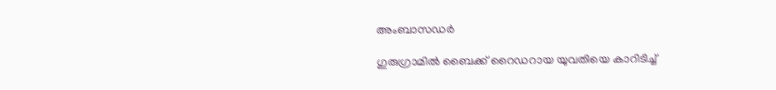അംബാസഡർ

ഗുരുഗ്രാമിൽ ബൈക്ക് റൈഡറായ യുവതിയെ കാറിടിച്ച്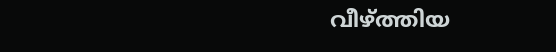വീഴ്ത്തിയ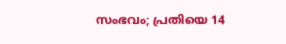സംഭവം; പ്രതിയെ 14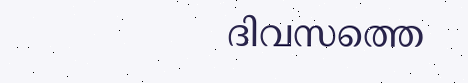ദിവസത്തെ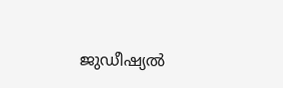ജുഡീഷ്യൽ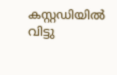കസ്റ്റഡിയിൽ വിട്ടു